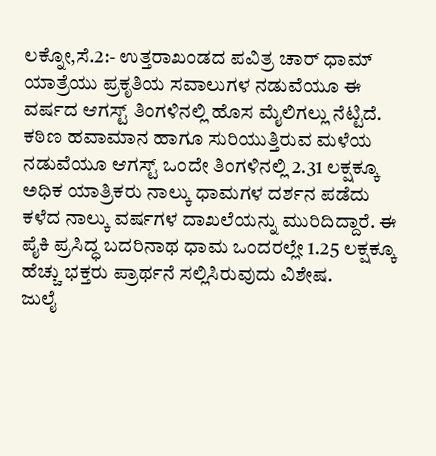ಲಕ್ನೋ,ಸೆ.2:- ಉತ್ತರಾಖಂಡದ ಪವಿತ್ರ ಚಾರ್ ಧಾಮ್ ಯಾತ್ರೆಯು ಪ್ರಕೃತಿಯ ಸವಾಲುಗಳ ನಡುವೆಯೂ ಈ ವರ್ಷದ ಆಗಸ್ಟ್ ತಿಂಗಳಿನಲ್ಲಿ ಹೊಸ ಮೈಲಿಗಲ್ಲು ನೆಟ್ಟಿದೆ. ಕಠಿಣ ಹವಾಮಾನ ಹಾಗೂ ಸುರಿಯುತ್ತಿರುವ ಮಳೆಯ ನಡುವೆಯೂ ಆಗಸ್ಟ್ ಒಂದೇ ತಿಂಗಳಿನಲ್ಲಿ 2.31 ಲಕ್ಷಕ್ಕೂ ಅಧಿಕ ಯಾತ್ರಿಕರು ನಾಲ್ಕು ಧಾಮಗಳ ದರ್ಶನ ಪಡೆದು ಕಳೆದ ನಾಲ್ಕು ವರ್ಷಗಳ ದಾಖಲೆಯನ್ನು ಮುರಿದಿದ್ದಾರೆ. ಈ ಪೈಕಿ ಪ್ರಸಿದ್ಧ ಬದರಿನಾಥ ಧಾಮ ಒಂದರಲ್ಲೇ 1.25 ಲಕ್ಷಕ್ಕೂ ಹೆಚ್ಚು ಭಕ್ತರು ಪ್ರಾರ್ಥನೆ ಸಲ್ಲಿಸಿರುವುದು ವಿಶೇಷ.
ಜುಲೈ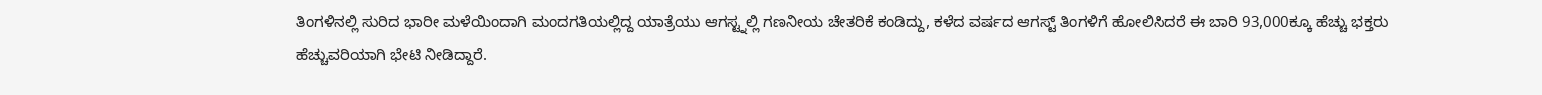ತಿಂಗಳಿನಲ್ಲಿ ಸುರಿದ ಭಾರೀ ಮಳೆಯಿಂದಾಗಿ ಮಂದಗತಿಯಲ್ಲಿದ್ದ ಯಾತ್ರೆಯು ಆಗಸ್ಟ್ನಲ್ಲಿ ಗಣನೀಯ ಚೇತರಿಕೆ ಕಂಡಿದ್ದು, ಕಳೆದ ವರ್ಷದ ಆಗಸ್ಟ್ ತಿಂಗಳಿಗೆ ಹೋಲಿಸಿದರೆ ಈ ಬಾರಿ 93,000ಕ್ಕೂ ಹೆಚ್ಚು ಭಕ್ತರು ಹೆಚ್ಚುವರಿಯಾಗಿ ಭೇಟಿ ನೀಡಿದ್ದಾರೆ.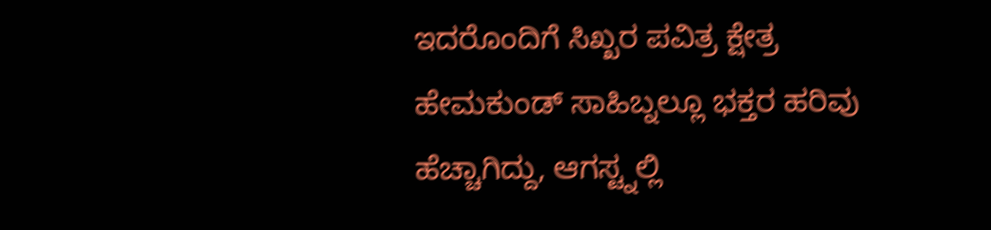ಇದರೊಂದಿಗೆ ಸಿಖ್ಖರ ಪವಿತ್ರ ಕ್ಷೇತ್ರ ಹೇಮಕುಂಡ್ ಸಾಹಿಬ್ನಲ್ಲೂ ಭಕ್ತರ ಹರಿವು ಹೆಚ್ಚಾಗಿದ್ದು, ಆಗಸ್ಟ್ನಲ್ಲಿ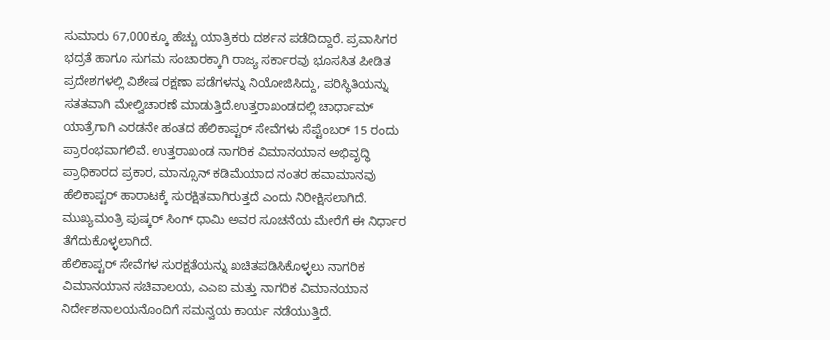ಸುಮಾರು 67,000ಕ್ಕೂ ಹೆಚ್ಚು ಯಾತ್ರಿಕರು ದರ್ಶನ ಪಡೆದಿದ್ದಾರೆ. ಪ್ರವಾಸಿಗರ ಭದ್ರತೆ ಹಾಗೂ ಸುಗಮ ಸಂಚಾರಕ್ಕಾಗಿ ರಾಜ್ಯ ಸರ್ಕಾರವು ಭೂಸಸಿತ ಪೀಡಿತ ಪ್ರದೇಶಗಳಲ್ಲಿ ವಿಶೇಷ ರಕ್ಷಣಾ ಪಡೆಗಳನ್ನು ನಿಯೋಜಿಸಿದ್ದು, ಪರಿಸ್ಥಿತಿಯನ್ನು ಸತತವಾಗಿ ಮೇಲ್ವಿಚಾರಣೆ ಮಾಡುತ್ತಿದೆ.ಉತ್ತರಾಖಂಡದಲ್ಲಿ ಚಾರ್ಧಾಮ್ ಯಾತ್ರೆಗಾಗಿ ಎರಡನೇ ಹಂತದ ಹೆಲಿಕಾಪ್ಟರ್ ಸೇವೆಗಳು ಸೆಪ್ಟೆಂಬರ್ 15 ರಂದು ಪ್ರಾರಂಭವಾಗಲಿವೆ. ಉತ್ತರಾಖಂಡ ನಾಗರಿಕ ವಿಮಾನಯಾನ ಅಭಿವೃದ್ಧಿ ಪ್ರಾಧಿಕಾರದ ಪ್ರಕಾರ, ಮಾನ್ಸೂನ್ ಕಡಿಮೆಯಾದ ನಂತರ ಹವಾಮಾನವು ಹೆಲಿಕಾಪ್ಟರ್ ಹಾರಾಟಕ್ಕೆ ಸುರಕ್ಷಿತವಾಗಿರುತ್ತದೆ ಎಂದು ನಿರೀಕ್ಷಿಸಲಾಗಿದೆ. ಮುಖ್ಯಮಂತ್ರಿ ಪುಷ್ಕರ್ ಸಿಂಗ್ ಧಾಮಿ ಅವರ ಸೂಚನೆಯ ಮೇರೆಗೆ ಈ ನಿರ್ಧಾರ ತೆಗೆದುಕೊಳ್ಳಲಾಗಿದೆ.
ಹೆಲಿಕಾಪ್ಟರ್ ಸೇವೆಗಳ ಸುರಕ್ಷತೆಯನ್ನು ಖಚಿತಪಡಿಸಿಕೊಳ್ಳಲು ನಾಗರಿಕ ವಿಮಾನಯಾನ ಸಚಿವಾಲಯ, ಎಎಐ ಮತ್ತು ನಾಗರಿಕ ವಿಮಾನಯಾನ ನಿರ್ದೇಶನಾಲಯನೊಂದಿಗೆ ಸಮನ್ವಯ ಕಾರ್ಯ ನಡೆಯುತ್ತಿದೆ.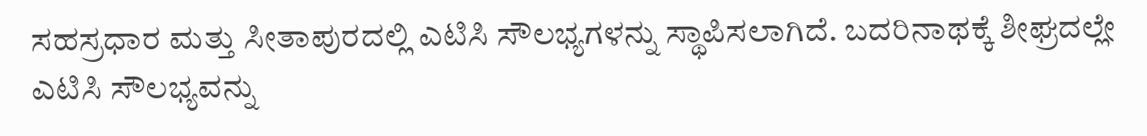ಸಹಸ್ರಧಾರ ಮತ್ತು ಸೀತಾಪುರದಲ್ಲಿ ಎಟಿಸಿ ಸೌಲಭ್ಯಗಳನ್ನು ಸ್ಥಾಪಿಸಲಾಗಿದೆ. ಬದರಿನಾಥಕ್ಕೆ ಶೀಘ್ರದಲ್ಲೇ ಎಟಿಸಿ ಸೌಲಭ್ಯವನ್ನು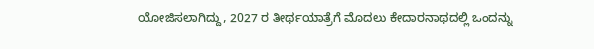ಯೋಜಿಸಲಾಗಿದ್ದು, 2027 ರ ತೀರ್ಥಯಾತ್ರೆಗೆ ಮೊದಲು ಕೇದಾರನಾಥದಲ್ಲಿ ಒಂದನ್ನು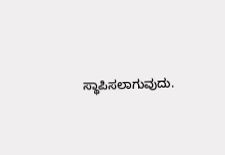ಸ್ಥಾಪಿಸಲಾಗುವುದು.